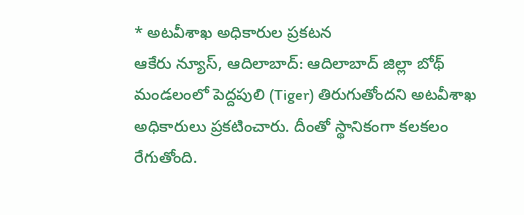* అటవీశాఖ అధికారుల ప్రకటన
ఆకేరు న్యూస్, ఆదిలాబాద్: ఆదిలాబాద్ జిల్లా బోథ్ మండలంలో పెద్దపులి (Tiger) తిరుగుతోందని అటవీశాఖ అధికారులు ప్రకటించారు. దీంతో స్థానికంగా కలకలం రేగుతోంది.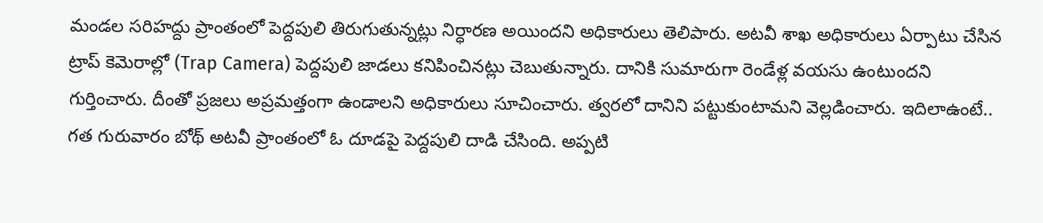మండల సరిహద్దు ప్రాంతంలో పెద్దపులి తిరుగుతున్నట్లు నిర్ధారణ అయిందని అధికారులు తెలిపారు. అటవీ శాఖ అధికారులు ఏర్పాటు చేసిన ట్రాప్ కెమెరాల్లో (Trap Camera) పెద్దపులి జాడలు కనిపించినట్లు చెబుతున్నారు. దానికి సుమారుగా రెండేళ్ల వయసు ఉంటుందని గుర్తించారు. దీంతో ప్రజలు అప్రమత్తంగా ఉండాలని అధికారులు సూచించారు. త్వరలో దానిని పట్టుకుంటామని వెల్లడించారు. ఇదిలాఉంటే.. గత గురువారం బోథ్ అటవీ ప్రాంతంలో ఓ దూడపై పెద్దపులి దాడి చేసింది. అప్పటి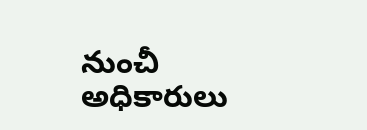నుంచీ అధికారులు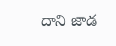దాని జాడ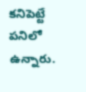కనిపెట్టే పనిలో ఉన్నారు.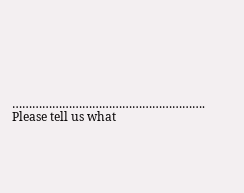………………………………………………….
Please tell us what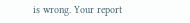is wrong. Your report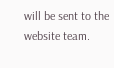will be sent to the website team.